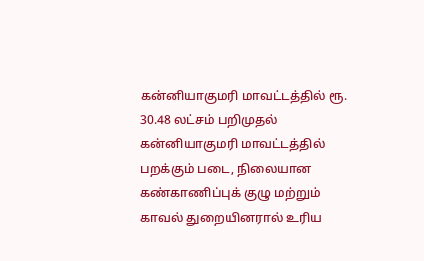கன்னியாகுமரி மாவட்டத்தில் ரூ. 30.48 லட்சம் பறிமுதல்
கன்னியாகுமரி மாவட்டத்தில் பறக்கும் படை, நிலையான கண்காணிப்புக் குழு மற்றும் காவல் துறையினரால் உரிய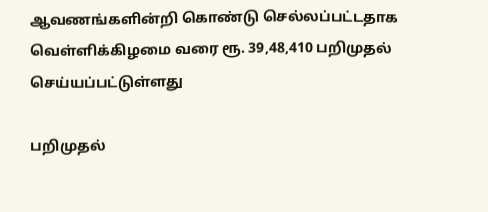ஆவணங்களின்றி கொண்டு செல்லப்பட்டதாக வெள்ளிக்கிழமை வரை ரூ. 39,48,410 பறிமுதல் செய்யப்பட்டுள்ளது

பறிமுதல்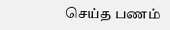செய்த பணம்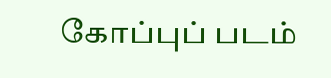கோப்புப் படம்